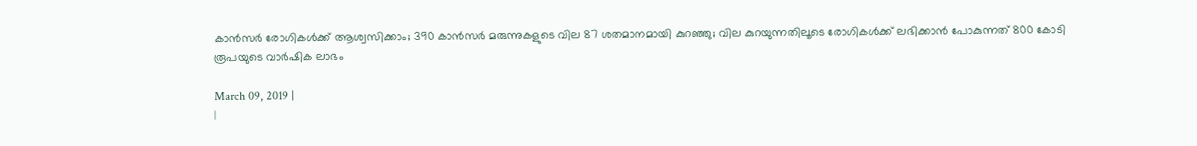കാന്‍സര്‍ രോഗികള്‍ക്ക് ആശ്വസിക്കാം; 390 കാന്‍സര്‍ മരുന്നുകളുടെ വില 87 ശതമാനമായി കുറഞ്ഞു; വില കുറയുന്നതിലൂടെ രോഗികള്‍ക്ക് ലഭിക്കാന്‍ പോകുന്നത് 800 കോടി രൂപയുടെ വാര്‍ഷിക ലാഭം

March 09, 2019 |
|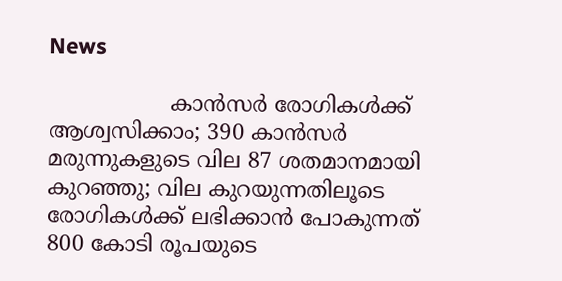News

                  കാന്‍സര്‍ രോഗികള്‍ക്ക് ആശ്വസിക്കാം; 390 കാന്‍സര്‍ മരുന്നുകളുടെ വില 87 ശതമാനമായി കുറഞ്ഞു; വില കുറയുന്നതിലൂടെ രോഗികള്‍ക്ക് ലഭിക്കാന്‍ പോകുന്നത് 800 കോടി രൂപയുടെ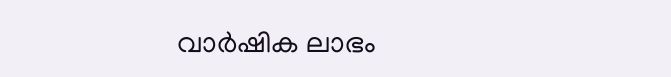വാര്‍ഷിക ലാഭം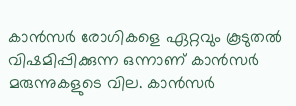കാന്‍സര്‍ രോഗികളെ ഏറ്റവും കൂടുതല്‍ വിഷമിപ്പിക്കുന്ന ഒന്നാണ് കാന്‍സര്‍ മരുന്നുകളുടെ വില. കാന്‍സര്‍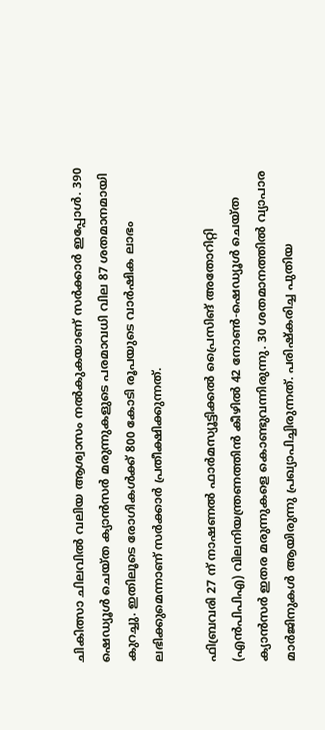ചികിത്സാ ചിലവില്‍ വലിയ ആശ്വാസം നല്‍കുകയാണ് സര്‍ക്കാര്‍ ഇപ്പോള്‍. 390 ഷെഡ്യൂള്‍ ചെയ്ത ക്യാന്‍സര്‍ മരുന്നുകളുടെ പരമാവധി വില 87 ശതമാനമായി കുറച്ചു. ഇതിലൂടെ രോഗികള്‍ക്ക് 800 കോടി രൂപയുടെ വാര്‍ഷിക ലാഭം ലഭിക്കുമെന്നാണ് സര്‍ക്കാര്‍ പ്രതീക്ഷിക്കുന്നത്.

ഫിബ്രവരി 27 ന് നാഷണല്‍ ഫാര്‍മസ്യൂട്ടിക്കല്‍ പ്രൈസിങ് അതോറിറ്റി (എന്‍പിപിഎ) വിലനിയന്ത്രണത്തിന്‍ കീഴില്‍ 42 നോണ്‍-ഷെഡ്യൂള്‍ ചെയ്ത ക്യാന്‍സര്‍ ഇതര മരുന്നുകളെ കൊണ്ടുവന്നിരുന്നു. 30 ശതമാനത്തില്‍ വ്യാപാര മാര്‍ജിനുകള്‍ ആയിരുന്നു പ്രഖ്യാപിച്ചിരുന്നത്. പരിഷ്‌കരിച്ച പുതിയ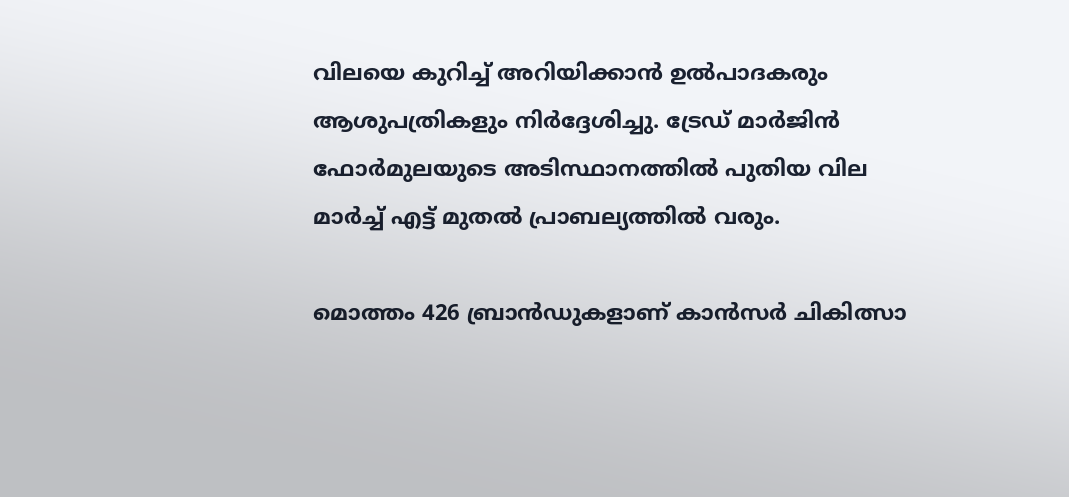വിലയെ കുറിച്ച് അറിയിക്കാന്‍ ഉല്‍പാദകരും ആശുപത്രികളും നിര്‍ദ്ദേശിച്ചു. ട്രേഡ് മാര്‍ജിന്‍ ഫോര്‍മുലയുടെ അടിസ്ഥാനത്തില്‍ പുതിയ വില മാര്‍ച്ച് എട്ട് മുതല്‍ പ്രാബല്യത്തില്‍ വരും.

മൊത്തം 426 ബ്രാന്‍ഡുകളാണ് കാന്‍സര്‍ ചികിത്സാ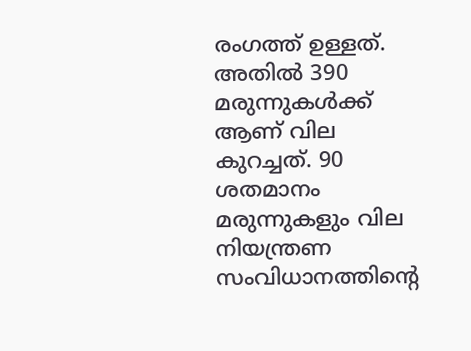രംഗത്ത് ഉള്ളത്. അതില്‍ 390 മരുന്നുകള്‍ക്ക് ആണ് വില കുറച്ചത്. 90 ശതമാനം മരുന്നുകളും വില നിയന്ത്രണ സംവിധാനത്തിന്റെ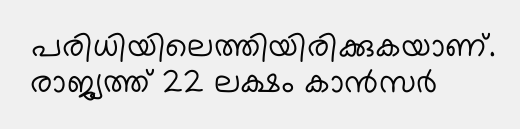പരിധിയിലെത്തിയിരിക്കുകയാണ്. രാജ്യത്ത് 22 ലക്ഷം കാന്‍സര്‍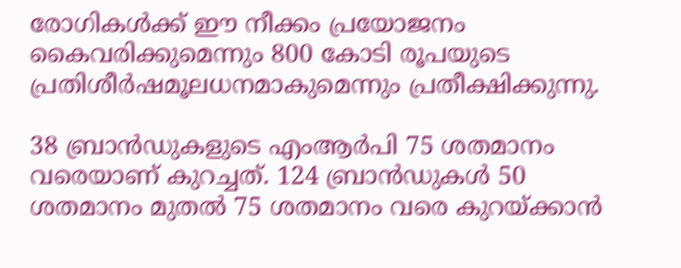രോഗികള്‍ക്ക് ഈ നീക്കം പ്രയോജനം കൈവരിക്കുമെന്നും 800 കോടി രൂപയുടെ പ്രതിശീര്‍ഷമൂലധനമാകുമെന്നും പ്രതീക്ഷിക്കുന്നു.

38 ബ്രാന്‍ഡുകളുടെ എംആര്‍പി 75 ശതമാനം വരെയാണ് കുറച്ചത്. 124 ബ്രാന്‍ഡുകള്‍ 50 ശതമാനം മുതല്‍ 75 ശതമാനം വരെ കുറയ്ക്കാന്‍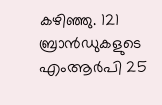കഴിഞ്ഞു. 121 ബ്രാന്‍ഡുകളുടെ എംആര്‍പി 25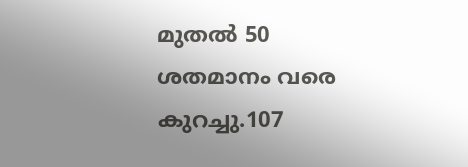മുതല്‍ 50 ശതമാനം വരെ കുറച്ചു.107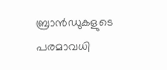ബ്രാന്‍ഡുകളുടെ പരമാവധി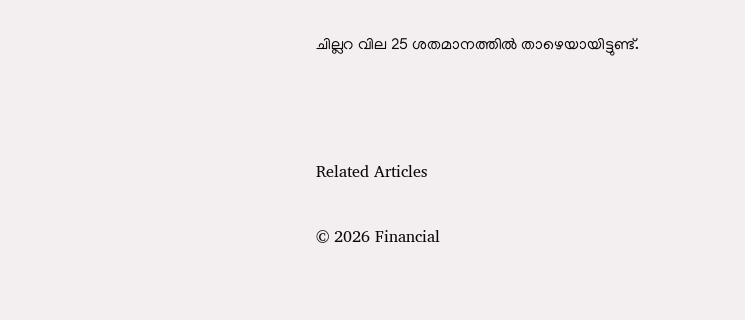ചില്ലറ വില 25 ശതമാനത്തില്‍ താഴെയായിട്ടുണ്ട്.



Related Articles

© 2026 Financial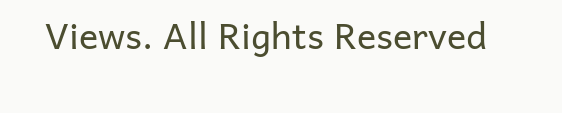Views. All Rights Reserved